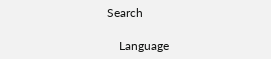Search

    Language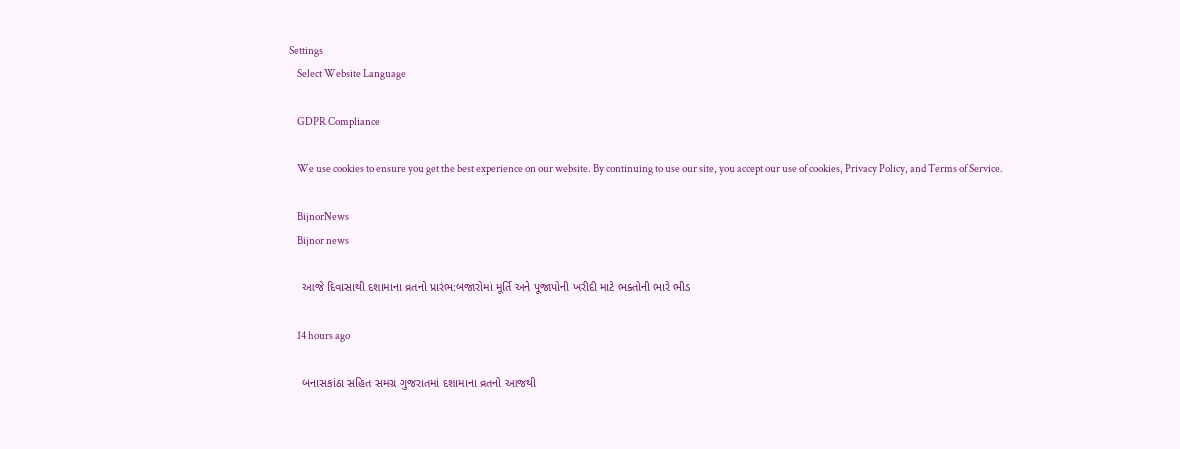Settings
    Select Website Language

    GDPR Compliance

    We use cookies to ensure you get the best experience on our website. By continuing to use our site, you accept our use of cookies, Privacy Policy, and Terms of Service.

    BijnorNews
    Bijnor news

    આજે દિવાસાથી દશામાના વ્રતનો પ્રારંભ:બજારોમાં મૂર્તિ અને પૂજાપોની ખરીદી માટે ભક્તોની ભારે ભીડ

    14 hours ago

    બનાસકાંઠા સહિત સમગ્ર ગુજરાતમાં દશામાના વ્રતનો આજથી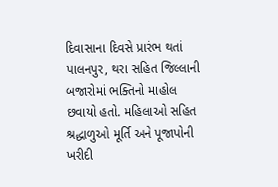દિવાસાના દિવસે પ્રારંભ થતાં પાલનપુર, થરા સહિત જિલ્લાની બજારોમાં ભક્તિનો માહોલ છવાયો હતો. મહિલાઓ સહિત શ્રદ્ધાળુઓ મૂર્તિ અને પૂજાપોની ખરીદી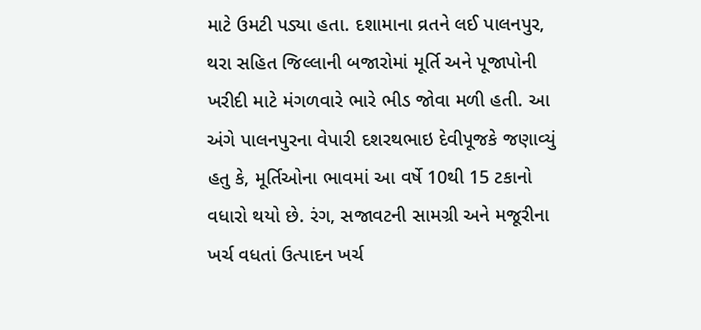માટે ઉમટી પડ્યા હતા. દશામાના વ્રતને લઈ પાલનપુર, થરા સહિત જિલ્લાની બજારોમાં મૂર્તિ અને પૂજાપોની ખરીદી માટે મંગળવારે ભારે ભીડ જોવા મળી હતી. આ અંગે પાલનપુરના વેપારી દશરથભાઇ દેવીપૂજકે જણાવ્યું હતુ કે, મૂર્તિઓના ભાવમાં આ વર્ષે 10થી 15 ટકાનો વધારો થયો છે. રંગ, સજાવટની સામગ્રી અને મજૂરીના ખર્ચ વધતાં ઉત્પાદન ખર્ચ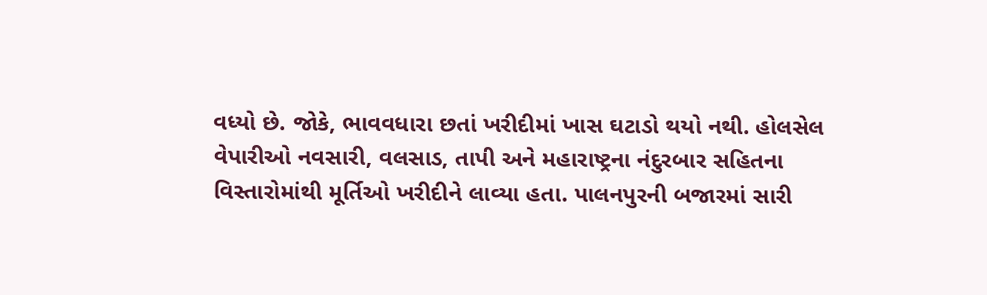વધ્યો છે. જોકે, ભાવવધારા છતાં ખરીદીમાં ખાસ ઘટાડો થયો નથી. હોલસેલ વેપારીઓ નવસારી, વલસાડ, તાપી અને મહારાષ્ટ્રના નંદુરબાર સહિતના વિસ્તારોમાંથી મૂર્તિઓ ખરીદીને લાવ્યા હતા. પાલનપુરની બજારમાં સારી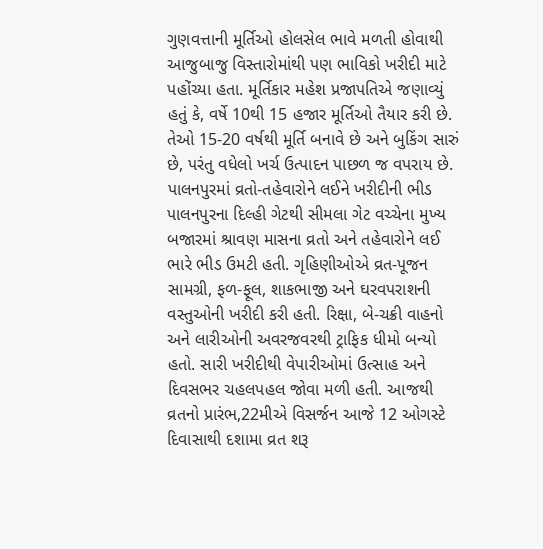ગુણવત્તાની મૂર્તિઓ હોલસેલ ભાવે મળતી હોવાથી આજુબાજુ વિસ્તારોમાંથી પણ ભાવિકો ખરીદી માટે પહોંચ્યા હતા. મૂર્તિકાર મહેશ પ્રજાપતિએ જણાવ્યું હતું કે, વર્ષે 10થી 15 હજાર મૂર્તિઓ તૈયાર કરી છે. તેઓ 15-20 વર્ષથી મૂર્તિ બનાવે છે અને બુકિંગ સારું છે, પરંતુ વધેલો ખર્ચ ઉત્પાદન પાછળ જ વપરાય છે. પાલનપુરમાં વ્રતો-તહેવારોને લઈને ખરીદીની ભીડ પાલનપુરના દિલ્હી ગેટથી સીમલા ગેટ વચ્ચેના મુખ્ય બજારમાં શ્રાવણ માસના વ્રતો અને તહેવારોને લઈ ભારે ભીડ ઉમટી હતી. ગૃહિણીઓએ વ્રત-પૂજન સામગ્રી, ફળ-ફૂલ, શાકભાજી અને ઘરવપરાશની વસ્તુઓની ખરીદી કરી હતી. રિક્ષા, બે-ચક્રી વાહનો અને લારીઓની અવરજવરથી ટ્રાફિક ધીમો બન્યો હતો. સારી ખરીદીથી વેપારીઓમાં ઉત્સાહ અને દિવસભર ચહલપહલ જોવા મળી હતી. આજથી વ્રતનો પ્રારંભ,22મીએ વિસર્જન આજે 12 ઓગસ્ટે દિવાસાથી દશામા વ્રત શરૂ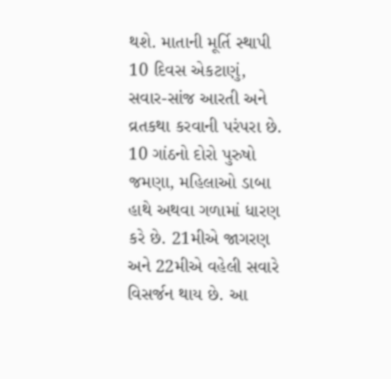થશે. માતાની મૂર્તિ સ્થાપી 10 દિવસ એકટાણું, સવાર-સાંજ આરતી અને વ્રતકથા કરવાની પરંપરા છે. 10 ગાંઠનો દોરો પુરુષો જમણા, મહિલાઓ ડાબા હાથે અથવા ગળામાં ધારણ કરે છે. 21મીએ જાગરણ અને 22મીએ વહેલી સવારે વિસર્જન થાય છે. આ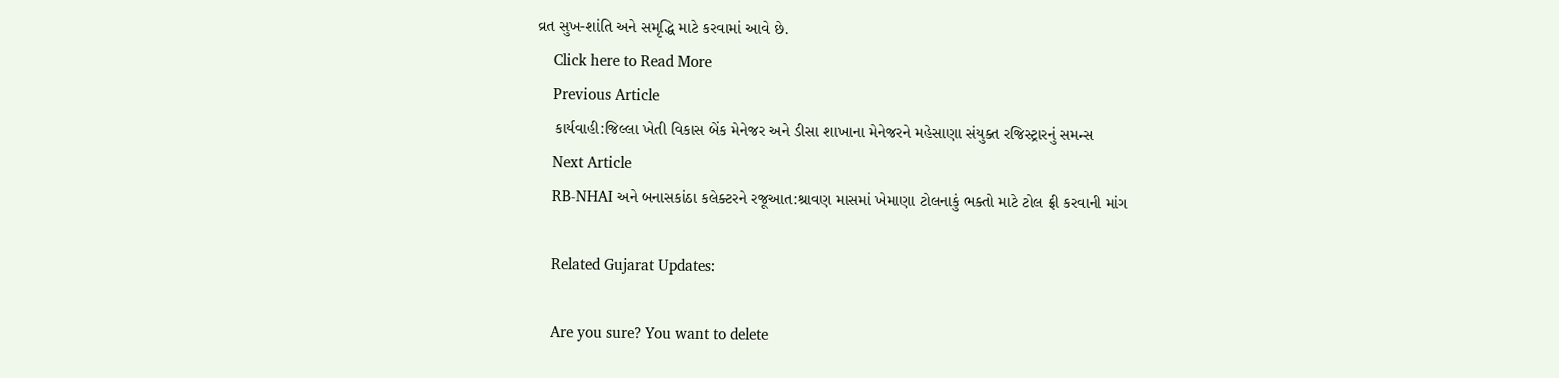વ્રત સુખ-શાંતિ અને સમૃદ્ધિ માટે કરવામાં આવે છે.
    Click here to Read More
    Previous Article
    કાર્યવાહી:જિલ્લા ખેતી વિકાસ બેંક મેનેજર અને ડીસા શાખાના મેનેજરને મહેસાણા સંયુક્ત રજિસ્ટ્રારનું સમન્સ
    Next Article
    RB-NHAI અને બનાસકાંઠા કલેક્ટરને રજૂઆત:શ્રાવણ માસમાં ખેમાણા ટોલનાકું ભક્તો માટે ટોલ ફ્રી કરવાની માંગ

    Related Gujarat Updates:

    Are you sure? You want to delete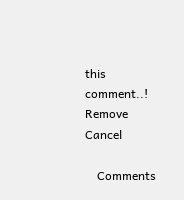this comment..! Remove Cancel

    Comments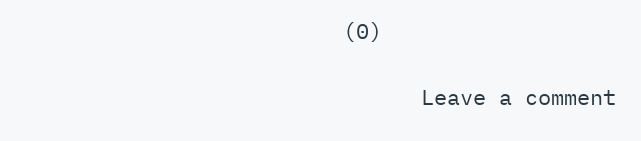(0)

      Leave a comment